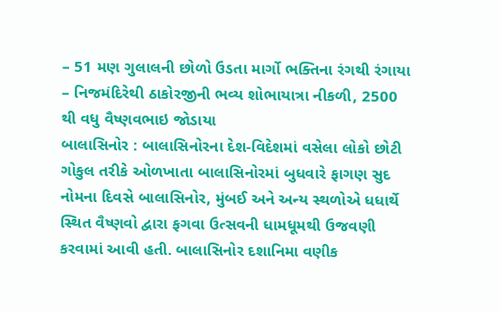– 51 મણ ગુલાલની છોળો ઉડતા માર્ગો ભક્તિના રંગથી રંગાયા
– નિજમંદિરેથી ઠાકોરજીની ભવ્ય શોભાયાત્રા નીકળી, 2500 થી વધુ વૈષ્ણવભાઇ જોડાયા
બાલાસિનોર : બાલાસિનોરના દેશ-વિદેશમાં વસેલા લોકો છોટી ગોકુલ તરીકે ઓળખાતા બાલાસિનોરમાં બુધવારે ફાગણ સુદ નોમના દિવસે બાલાસિનોર, મુંબઈ અને અન્ય સ્થળોએ ધધાર્થે સ્થિત વૈષ્ણવો દ્વારા ફગવા ઉત્સવની ધામધૂમથી ઉજવણી કરવામાં આવી હતી. બાલાસિનોર દશાનિમા વણીક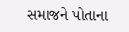સમાજને પોતાના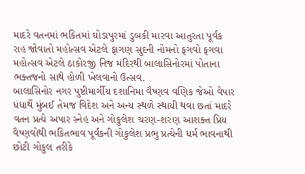માદરે વતનમાં ભકિતમાં ઘોડાપુરમાં ડુબકી મારવા આતુરતા પૂર્વક રાહ જોવાતો મહોત્સવ એટલે ફાગણ સુદની નોમનો ફગવો ફગવા મહોત્સવ એટલે ઠાકોરજી નિજ મંદિરથી બાલાસિનોરમાં પોતાના ભક્તજનો સાથે હોળી ખેલવાનો ઉત્સવ.
બાલાસિનોર નગર પુષ્ટીમાર્ગીય દશાનિમા વૈષ્ણવ વણિક જેઓ વેપાર ધંધાર્થે મુંબઈ તેમજ વિદેશ અને અન્ય સ્થળે સ્થાયી થવા છતાં માદરે વતન પ્રત્યે અપાર સ્નેહ અને ગોકુલેશ ચરણ-શરણ આશક્ત પ્રિય વૈષ્ણવોથી ભકિતભાવ પૂર્વકની ગોકુલેશ પ્રભુ પ્રત્યેની ધર્મ ભાવનાથી છોટી ગોકુલ તરીકે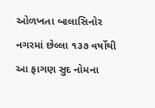ઓળખતા બાલાસિનોર નગરમાં છેલ્લા ૧૩૭ વર્ષોથી આ ફાગણ સુદ નોમના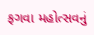ફગવા મહોત્સવનું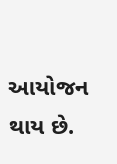આયોજન થાય છે.